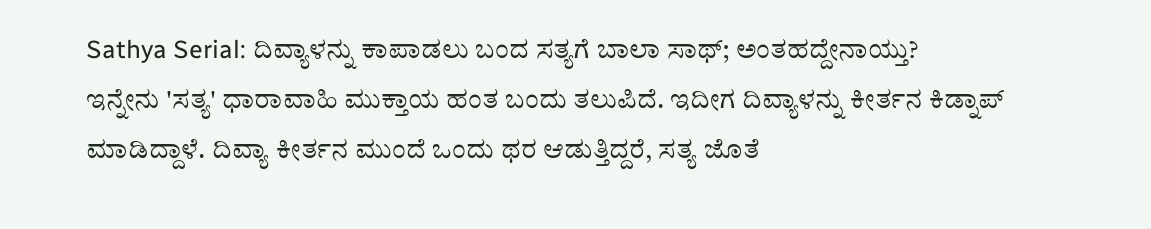Sathya Serial: ದಿವ್ಯಾಳನ್ನು ಕಾಪಾಡಲು ಬಂದ ಸತ್ಯಗೆ ಬಾಲಾ ಸಾಥ್; ಅಂತಹದ್ದೇನಾಯ್ತು?
ಇನ್ನೇನು 'ಸತ್ಯ' ಧಾರಾವಾಹಿ ಮುಕ್ತಾಯ ಹಂತ ಬಂದು ತಲುಪಿದೆ. ಇದೀಗ ದಿವ್ಯಾಳನ್ನು ಕೀರ್ತನ ಕಿಡ್ನಾಪ್ ಮಾಡಿದ್ದಾಳೆ. ದಿವ್ಯಾ ಕೀರ್ತನ ಮುಂದೆ ಒಂದು ಥರ ಆಡುತ್ತಿದ್ದರೆ, ಸತ್ಯ ಜೊತೆ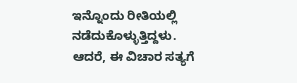ಇನ್ನೊಂದು ರೀತಿಯಲ್ಲಿ ನಡೆದುಕೊಳ್ಳುತ್ತಿದ್ದಳು. ಆದರೆ, ಈ ವಿಚಾರ ಸತ್ಯಗೆ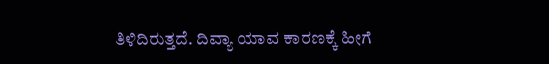ತಿಳಿದಿರುತ್ತದೆ. ದಿವ್ಯಾ ಯಾವ ಕಾರಣಕ್ಕೆ ಹೀಗೆ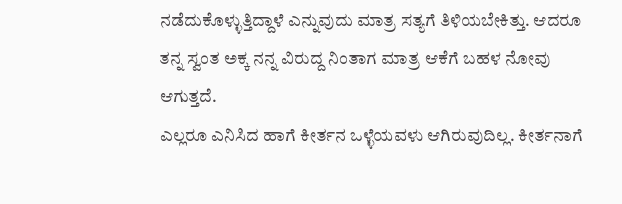ನಡೆದುಕೊಳ್ಳುತ್ತಿದ್ದಾಳೆ ಎನ್ನುವುದು ಮಾತ್ರ ಸತ್ಯಗೆ ತಿಳಿಯಬೇಕಿತ್ತು. ಆದರೂ ತನ್ನ ಸ್ವಂತ ಅಕ್ಕ ನನ್ನ ವಿರುದ್ದ ನಿಂತಾಗ ಮಾತ್ರ ಆಕೆಗೆ ಬಹಳ ನೋವು ಆಗುತ್ತದೆ.
ಎಲ್ಲರೂ ಎನಿಸಿದ ಹಾಗೆ ಕೀರ್ತನ ಒಳ್ಳೆಯವಳು ಆಗಿರುವುದಿಲ್ಲ. ಕೀರ್ತನಾಗೆ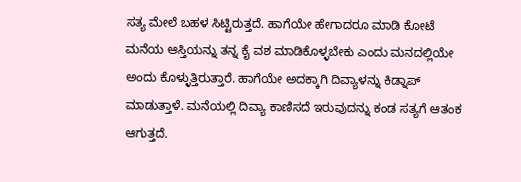ಸತ್ಯ ಮೇಲೆ ಬಹಳ ಸಿಟ್ಟಿರುತ್ತದೆ. ಹಾಗೆಯೇ ಹೇಗಾದರೂ ಮಾಡಿ ಕೋಟೆ ಮನೆಯ ಆಸ್ತಿಯನ್ನು ತನ್ನ ಕೈ ವಶ ಮಾಡಿಕೊಳ್ಳಬೇಕು ಎಂದು ಮನದಲ್ಲಿಯೇ ಅಂದು ಕೊಳ್ಳುತ್ತಿರುತ್ತಾರೆ. ಹಾಗೆಯೇ ಅದಕ್ಕಾಗಿ ದಿವ್ಯಾಳನ್ನು ಕಿಡ್ನಾಪ್ ಮಾಡುತ್ತಾಳೆ. ಮನೆಯಲ್ಲಿ ದಿವ್ಯಾ ಕಾಣಿಸದೆ ಇರುವುದನ್ನು ಕಂಡ ಸತ್ಯಗೆ ಆತಂಕ ಆಗುತ್ತದೆ.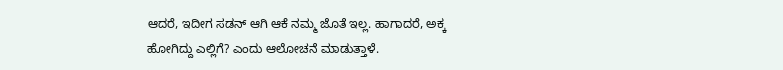ಆದರೆ, ಇದೀಗ ಸಡನ್ ಆಗಿ ಆಕೆ ನಮ್ಮ ಜೊತೆ ಇಲ್ಲ. ಹಾಗಾದರೆ, ಅಕ್ಕ ಹೋಗಿದ್ದು ಎಲ್ಲಿಗೆ? ಎಂದು ಆಲೋಚನೆ ಮಾಡುತ್ತಾಳೆ.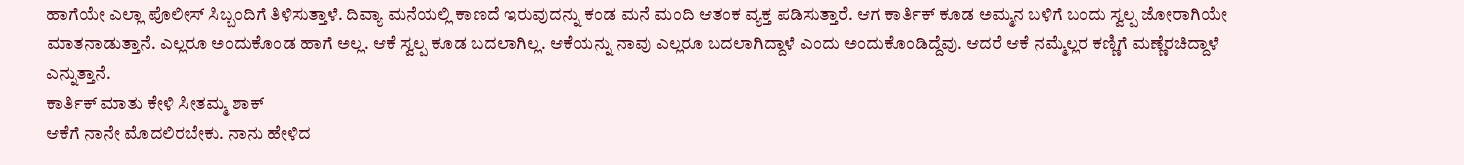ಹಾಗೆಯೇ ಎಲ್ಲಾ ಪೊಲೀಸ್ ಸಿಬ್ಬಂದಿಗೆ ತಿಳಿಸುತ್ತಾಳೆ. ದಿವ್ಯಾ ಮನೆಯಲ್ಲಿ ಕಾಣದೆ ಇರುವುದನ್ನು ಕಂಡ ಮನೆ ಮಂದಿ ಆತಂಕ ವ್ಯಕ್ತ ಪಡಿಸುತ್ತಾರೆ. ಆಗ ಕಾರ್ತಿಕ್ ಕೂಡ ಅಮ್ಮನ ಬಳಿಗೆ ಬಂದು ಸ್ವಲ್ಪ ಜೋರಾಗಿಯೇ ಮಾತನಾಡುತ್ತಾನೆ. ಎಲ್ಲರೂ ಅಂದುಕೊಂಡ ಹಾಗೆ ಅಲ್ಲ. ಆಕೆ ಸ್ವಲ್ಪ ಕೂಡ ಬದಲಾಗಿಲ್ಲ. ಆಕೆಯನ್ನು ನಾವು ಎಲ್ಲರೂ ಬದಲಾಗಿದ್ದಾಳೆ ಎಂದು ಅಂದುಕೊಂಡಿದ್ದೆವು. ಆದರೆ ಆಕೆ ನಮ್ಮೆಲ್ಲರ ಕಣ್ಣಿಗೆ ಮಣ್ಣೆರಚಿದ್ದಾಳೆ ಎನ್ನುತ್ತಾನೆ.
ಕಾರ್ತಿಕ್ ಮಾತು ಕೇಳಿ ಸೀತಮ್ಮ ಶಾಕ್
ಆಕೆಗೆ ನಾನೇ ಮೊದಲಿರಬೇಕು. ನಾನು ಹೇಳಿದ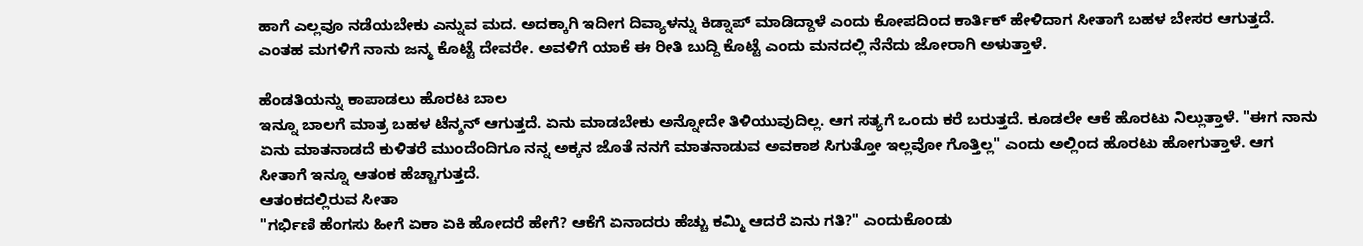ಹಾಗೆ ಎಲ್ಲವೂ ನಡೆಯಬೇಕು ಎನ್ನುವ ಮದ. ಅದಕ್ಕಾಗಿ ಇದೀಗ ದಿವ್ಯಾಳನ್ನು ಕಿಡ್ನಾಪ್ ಮಾಡಿದ್ದಾಳೆ ಎಂದು ಕೋಪದಿಂದ ಕಾರ್ತಿಕ್ ಹೇಳಿದಾಗ ಸೀತಾಗೆ ಬಹಳ ಬೇಸರ ಆಗುತ್ತದೆ. ಎಂತಹ ಮಗಳಿಗೆ ನಾನು ಜನ್ಮ ಕೊಟ್ಟೆ ದೇವರೇ. ಅವಳಿಗೆ ಯಾಕೆ ಈ ರೀತಿ ಬುದ್ದಿ ಕೊಟ್ಟೆ ಎಂದು ಮನದಲ್ಲಿ ನೆನೆದು ಜೋರಾಗಿ ಅಳುತ್ತಾಳೆ.

ಹೆಂಡತಿಯನ್ನು ಕಾಪಾಡಲು ಹೊರಟ ಬಾಲ
ಇನ್ನೂ ಬಾಲಗೆ ಮಾತ್ರ ಬಹಳ ಟೆನ್ಶನ್ ಆಗುತ್ತದೆ. ಏನು ಮಾಡಬೇಕು ಅನ್ನೋದೇ ತಿಳಿಯುವುದಿಲ್ಲ. ಆಗ ಸತ್ಯಗೆ ಒಂದು ಕರೆ ಬರುತ್ತದೆ. ಕೂಡಲೇ ಆಕೆ ಹೊರಟು ನಿಲ್ಲುತ್ತಾಳೆ. "ಈಗ ನಾನು ಏನು ಮಾತನಾಡದೆ ಕುಳಿತರೆ ಮುಂದೆಂದಿಗೂ ನನ್ನ ಅಕ್ಕನ ಜೊತೆ ನನಗೆ ಮಾತನಾಡುವ ಅವಕಾಶ ಸಿಗುತ್ತೋ ಇಲ್ಲವೋ ಗೊತ್ತಿಲ್ಲ" ಎಂದು ಅಲ್ಲಿಂದ ಹೊರಟು ಹೋಗುತ್ತಾಳೆ. ಆಗ ಸೀತಾಗೆ ಇನ್ನೂ ಆತಂಕ ಹೆಚ್ಚಾಗುತ್ತದೆ.
ಆತಂಕದಲ್ಲಿರುವ ಸೀತಾ
"ಗರ್ಭಿಣಿ ಹೆಂಗಸು ಹೀಗೆ ಏಕಾ ಏಕಿ ಹೋದರೆ ಹೇಗೆ? ಆಕೆಗೆ ಏನಾದರು ಹೆಚ್ಚು ಕಮ್ಮಿ ಆದರೆ ಏನು ಗತಿ?" ಎಂದುಕೊಂಡು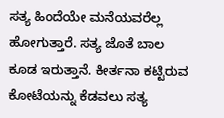ಸತ್ಯ ಹಿಂದೆಯೇ ಮನೆಯವರೆಲ್ಲ ಹೋಗುತ್ತಾರೆ. ಸತ್ಯ ಜೊತೆ ಬಾಲ ಕೂಡ ಇರುತ್ತಾನೆ. ಕೀರ್ತನಾ ಕಟ್ಟಿರುವ ಕೋಟೆಯನ್ನು ಕೆಡವಲು ಸತ್ಯ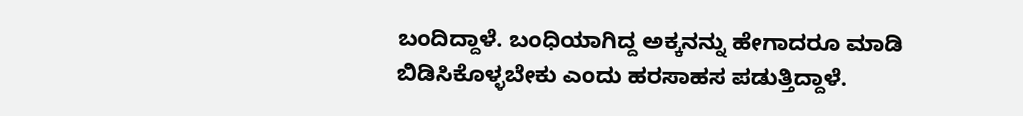ಬಂದಿದ್ದಾಳೆ. ಬಂಧಿಯಾಗಿದ್ದ ಅಕ್ಕನನ್ನು ಹೇಗಾದರೂ ಮಾಡಿ ಬಿಡಿಸಿಕೊಳ್ಳಬೇಕು ಎಂದು ಹರಸಾಹಸ ಪಡುತ್ತಿದ್ದಾಳೆ.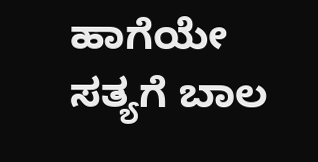ಹಾಗೆಯೇ ಸತ್ಯಗೆ ಬಾಲ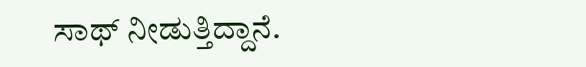ಸಾಥ್ ನೀಡುತ್ತಿದ್ದಾನೆ.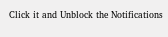Click it and Unblock the Notifications